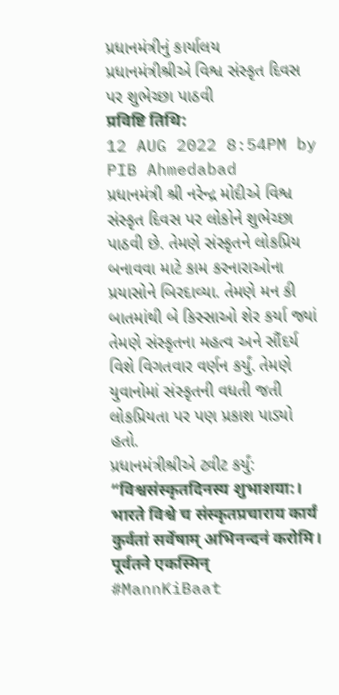પ્રધાનમંત્રીનું કાર્યાલય
પ્રધાનમંત્રીશ્રીએ વિશ્વ સંસ્કૃત દિવસ પર શુભેચ્છા પાઠવી
प्रविष्टि तिथि:
12 AUG 2022 8:54PM by PIB Ahmedabad
પ્રધાનમંત્રી શ્રી નરેન્દ્ર મોદીએ વિશ્વ સંસ્કૃત દિવસ પર લોકોને શુભેચ્છા પાઠવી છે. તેમણે સંસ્કૃતને લોકપ્રિય બનાવવા માટે કામ કરનારાઓના પ્રયાસોને બિરદાવ્યા. તેમણે મન કી બાતમાંથી બે કિસ્સાઓ શેર કર્યા જ્યાં તેમણે સંસ્કૃતના મહત્વ અને સૌંદર્ય વિશે વિગતવાર વર્ણન કર્યું. તેમણે યુવાનોમાં સંસ્કૃતની વધતી જતી લોકપ્રિયતા પર પણ પ્રકાશ પાડ્યો હતો.
પ્રધાનમંત્રીશ્રીએ ટ્વીટ કર્યું:
“विश्वसंस्कृतदिनस्य शुभाशया:। भारते विश्वे च संस्कृतप्रचाराय कार्यं कुर्वतां सर्वेषाम् अभिनन्दनं करोमि। पूर्वतने एकस्मिन् #MannKiBaat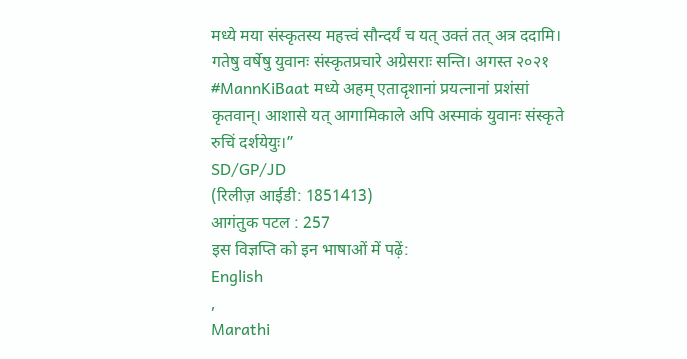मध्ये मया संस्कृतस्य महत्त्वं सौन्दर्यं च यत् उक्तं तत् अत्र ददामि।
गतेषु वर्षेषु युवानः संस्कृतप्रचारे अग्रेसराः सन्ति। अगस्त २०२१ #MannKiBaat मध्ये अहम् एतादृशानां प्रयत्नानां प्रशंसां कृतवान्। आशासे यत् आगामिकाले अपि अस्माकं युवानः संस्कृते रुचिं दर्शयेयुः।”
SD/GP/JD
(रिलीज़ आईडी: 1851413)
आगंतुक पटल : 257
इस विज्ञप्ति को इन भाषाओं में पढ़ें:
English
,
Marathi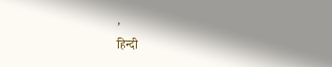,
हिन्दी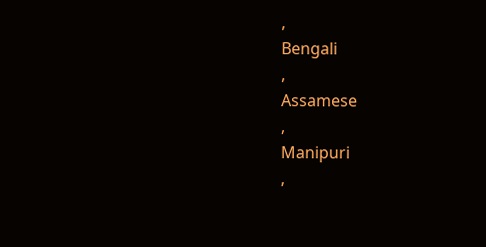,
Bengali
,
Assamese
,
Manipuri
,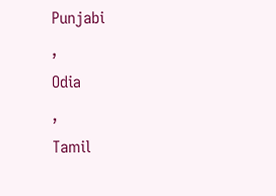Punjabi
,
Odia
,
Tamil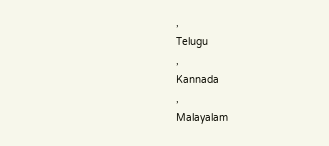,
Telugu
,
Kannada
,
Malayalam